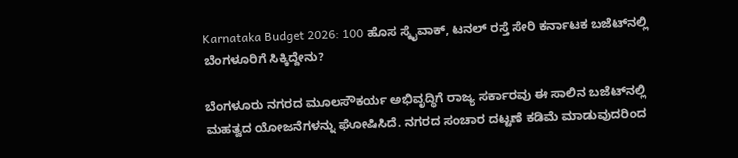Karnataka Budget 2026: 100 ಹೊಸ ಸ್ಕೈವಾಕ್‌, ಟನಲ್‌ ರಸ್ತೆ ಸೇರಿ ಕರ್ನಾಟಕ ಬಜೆಟ್‌ನಲ್ಲಿ ಬೆಂಗಳೂರಿಗೆ ಸಿಕ್ಕಿದ್ದೇನು?

ಬೆಂಗಳೂರು ನಗರದ ಮೂಲಸೌಕರ್ಯ ಅಭಿವೃದ್ಧಿಗೆ ರಾಜ್ಯ ಸರ್ಕಾರವು ಈ ಸಾಲಿನ ಬಜೆಟ್‌ನಲ್ಲಿ ಮಹತ್ವದ ಯೋಜನೆಗಳನ್ನು ಘೋಷಿಸಿದೆ. ನಗರದ ಸಂಚಾರ ದಟ್ಟಣೆ ಕಡಿಮೆ ಮಾಡುವುದರಿಂದ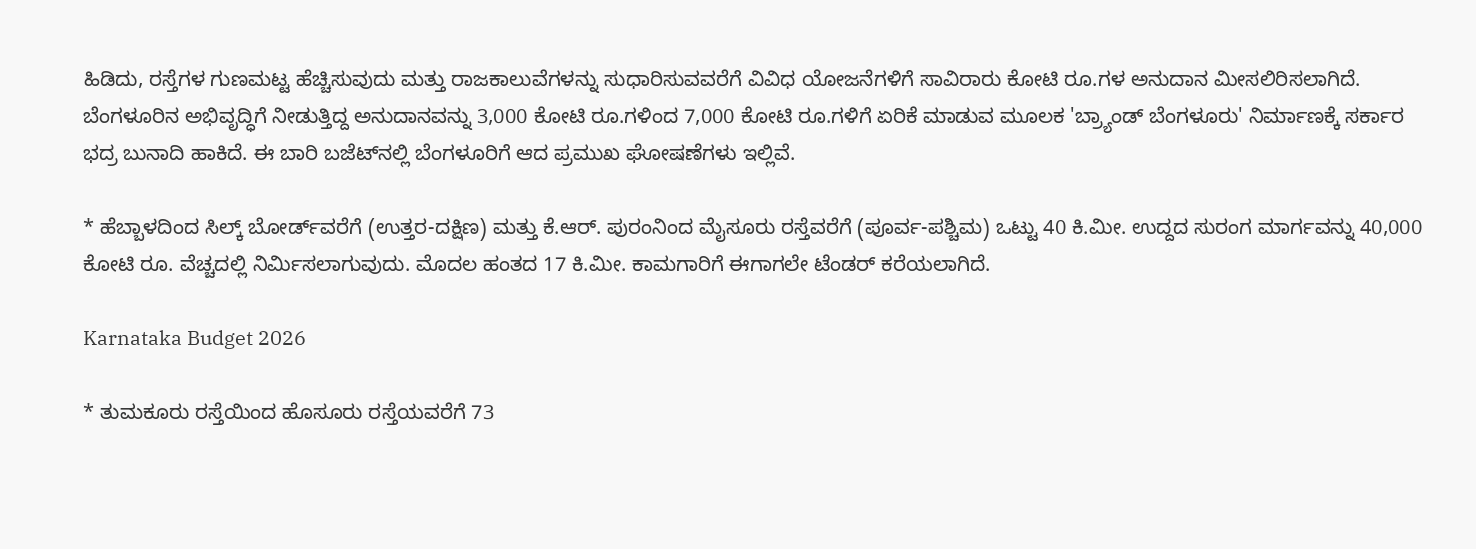ಹಿಡಿದು, ರಸ್ತೆಗಳ ಗುಣಮಟ್ಟ ಹೆಚ್ಚಿಸುವುದು ಮತ್ತು ರಾಜಕಾಲುವೆಗಳನ್ನು ಸುಧಾರಿಸುವವರೆಗೆ ವಿವಿಧ ಯೋಜನೆಗಳಿಗೆ ಸಾವಿರಾರು ಕೋಟಿ ರೂ.ಗಳ ಅನುದಾನ ಮೀಸಲಿರಿಸಲಾಗಿದೆ. ಬೆಂಗಳೂರಿನ ಅಭಿವೃದ್ಧಿಗೆ ನೀಡುತ್ತಿದ್ದ ಅನುದಾನವನ್ನು 3,000 ಕೋಟಿ ರೂ.ಗಳಿಂದ 7,000 ಕೋಟಿ ರೂ.ಗಳಿಗೆ ಏರಿಕೆ ಮಾಡುವ ಮೂಲಕ 'ಬ್ರ್ಯಾಂಡ್ ಬೆಂಗಳೂರು' ನಿರ್ಮಾಣಕ್ಕೆ ಸರ್ಕಾರ ಭದ್ರ ಬುನಾದಿ ಹಾಕಿದೆ. ಈ ಬಾರಿ ಬಜೆಟ್‌ನಲ್ಲಿ ಬೆಂಗಳೂರಿಗೆ ಆದ ಪ್ರಮುಖ ಘೋಷಣೆಗಳು ಇಲ್ಲಿವೆ.

* ಹೆಬ್ಬಾಳದಿಂದ ಸಿಲ್ಕ್ ಬೋರ್ಡ್‌ವರೆಗೆ (ಉತ್ತರ-ದಕ್ಷಿಣ) ಮತ್ತು ಕೆ.ಆರ್. ಪುರಂನಿಂದ ಮೈಸೂರು ರಸ್ತೆವರೆಗೆ (ಪೂರ್ವ-ಪಶ್ಚಿಮ) ಒಟ್ಟು 40 ಕಿ.ಮೀ. ಉದ್ದದ ಸುರಂಗ ಮಾರ್ಗವನ್ನು 40,000 ಕೋಟಿ ರೂ. ವೆಚ್ಚದಲ್ಲಿ ನಿರ್ಮಿಸಲಾಗುವುದು. ಮೊದಲ ಹಂತದ 17 ಕಿ.ಮೀ. ಕಾಮಗಾರಿಗೆ ಈಗಾಗಲೇ ಟೆಂಡರ್ ಕರೆಯಲಾಗಿದೆ.

Karnataka Budget 2026

* ತುಮಕೂರು ರಸ್ತೆಯಿಂದ ಹೊಸೂರು ರಸ್ತೆಯವರೆಗೆ 73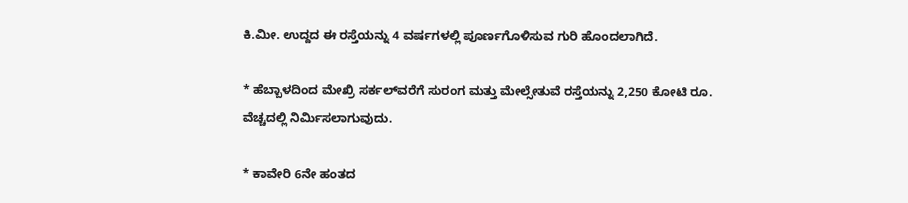ಕಿ.ಮೀ. ಉದ್ದದ ಈ ರಸ್ತೆಯನ್ನು 4 ವರ್ಷಗಳಲ್ಲಿ ಪೂರ್ಣಗೊಳಿಸುವ ಗುರಿ ಹೊಂದಲಾಗಿದೆ.

* ಹೆಬ್ಬಾಳದಿಂದ ಮೇಖ್ರಿ ಸರ್ಕಲ್‌ವರೆಗೆ ಸುರಂಗ ಮತ್ತು ಮೇಲ್ಸೇತುವೆ ರಸ್ತೆಯನ್ನು 2,250 ಕೋಟಿ ರೂ. ವೆಚ್ಚದಲ್ಲಿ ನಿರ್ಮಿಸಲಾಗುವುದು.

* ಕಾವೇರಿ 6ನೇ ಹಂತದ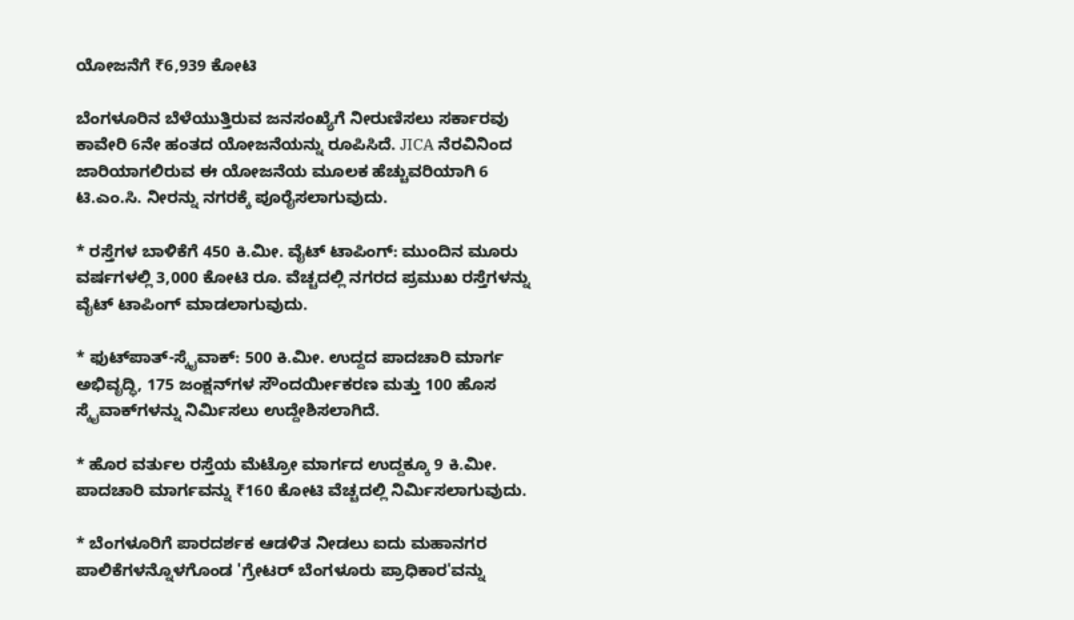ಯೋಜನೆಗೆ ₹6,939 ಕೋಟಿ

ಬೆಂಗಳೂರಿನ ಬೆಳೆಯುತ್ತಿರುವ ಜನಸಂಖ್ಯೆಗೆ ನೀರುಣಿಸಲು ಸರ್ಕಾರವು ಕಾವೇರಿ 6ನೇ ಹಂತದ ಯೋಜನೆಯನ್ನು ರೂಪಿಸಿದೆ. JICA ನೆರವಿನಿಂದ ಜಾರಿಯಾಗಲಿರುವ ಈ ಯೋಜನೆಯ ಮೂಲಕ ಹೆಚ್ಚುವರಿಯಾಗಿ 6 ಟಿ.ಎಂ.ಸಿ. ನೀರನ್ನು ನಗರಕ್ಕೆ ಪೂರೈಸಲಾಗುವುದು.

* ರಸ್ತೆಗಳ ಬಾಳಿಕೆಗೆ 450 ಕಿ.ಮೀ. ವೈಟ್ ಟಾಪಿಂಗ್: ಮುಂದಿನ ಮೂರು ವರ್ಷಗಳಲ್ಲಿ 3,000 ಕೋಟಿ ರೂ. ವೆಚ್ಚದಲ್ಲಿ ನಗರದ ಪ್ರಮುಖ ರಸ್ತೆಗಳನ್ನು ವೈಟ್ ಟಾಪಿಂಗ್ ಮಾಡಲಾಗುವುದು.

* ಫುಟ್‌ಪಾತ್‌-ಸ್ಕೈವಾಕ್: 500 ಕಿ.ಮೀ. ಉದ್ದದ ಪಾದಚಾರಿ ಮಾರ್ಗ ಅಭಿವೃದ್ಧಿ, 175 ಜಂಕ್ಷನ್‌ಗಳ ಸೌಂದರ್ಯೀಕರಣ ಮತ್ತು 100 ಹೊಸ ಸ್ಕೈವಾಕ್‌ಗಳನ್ನು ನಿರ್ಮಿಸಲು ಉದ್ದೇಶಿಸಲಾಗಿದೆ.

* ಹೊರ ವರ್ತುಲ ರಸ್ತೆಯ ಮೆಟ್ರೋ ಮಾರ್ಗದ ಉದ್ದಕ್ಕೂ 9 ಕಿ.ಮೀ. ಪಾದಚಾರಿ ಮಾರ್ಗವನ್ನು ₹160 ಕೋಟಿ ವೆಚ್ಚದಲ್ಲಿ ನಿರ್ಮಿಸಲಾಗುವುದು.

* ಬೆಂಗಳೂರಿಗೆ ಪಾರದರ್ಶಕ ಆಡಳಿತ ನೀಡಲು ಐದು ಮಹಾನಗರ ಪಾಲಿಕೆಗಳನ್ನೊಳಗೊಂಡ 'ಗ್ರೇಟರ್ ಬೆಂಗಳೂರು ಪ್ರಾಧಿಕಾರ'ವನ್ನು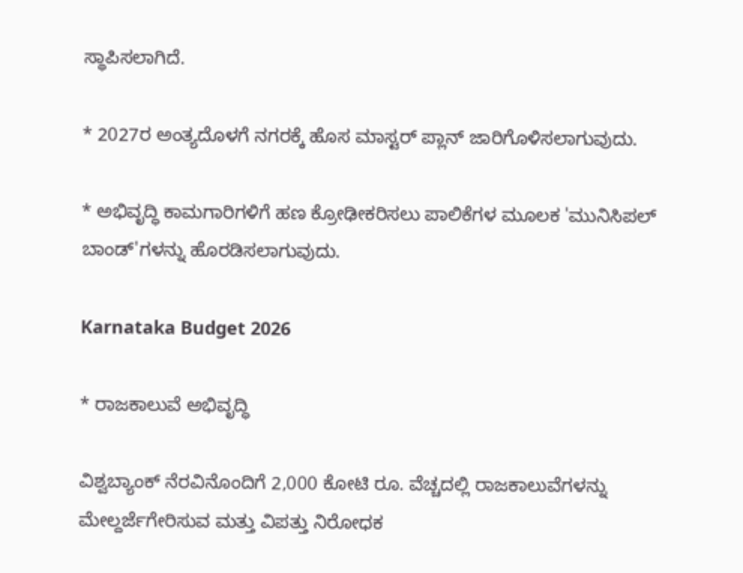ಸ್ಥಾಪಿಸಲಾಗಿದೆ.

* 2027ರ ಅಂತ್ಯದೊಳಗೆ ನಗರಕ್ಕೆ ಹೊಸ ಮಾಸ್ಟರ್ ಪ್ಲಾನ್ ಜಾರಿಗೊಳಿಸಲಾಗುವುದು.

* ಅಭಿವೃದ್ಧಿ ಕಾಮಗಾರಿಗಳಿಗೆ ಹಣ ಕ್ರೋಢೀಕರಿಸಲು ಪಾಲಿಕೆಗಳ ಮೂಲಕ 'ಮುನಿಸಿಪಲ್ ಬಾಂಡ್'ಗಳನ್ನು ಹೊರಡಿಸಲಾಗುವುದು.

Karnataka Budget 2026

* ರಾಜಕಾಲುವೆ ಅಭಿವೃದ್ಧಿ

ವಿಶ್ವಬ್ಯಾಂಕ್ ನೆರವಿನೊಂದಿಗೆ 2,000 ಕೋಟಿ ರೂ. ವೆಚ್ಚದಲ್ಲಿ ರಾಜಕಾಲುವೆಗಳನ್ನು ಮೇಲ್ದರ್ಜೆಗೇರಿಸುವ ಮತ್ತು ವಿಪತ್ತು ನಿರೋಧಕ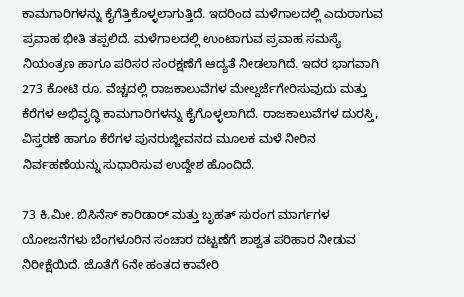ಕಾಮಗಾರಿಗಳನ್ನು ಕೈಗೆತ್ತಿಕೊಳ್ಳಲಾಗುತ್ತಿದೆ. ಇದರಿಂದ ಮಳೆಗಾಲದಲ್ಲಿ ಎದುರಾಗುವ ಪ್ರವಾಹ ಭೀತಿ ತಪ್ಪಲಿದೆ. ಮಳೆಗಾಲದಲ್ಲಿ ಉಂಟಾಗುವ ಪ್ರವಾಹ ಸಮಸ್ಯೆ ನಿಯಂತ್ರಣ ಹಾಗೂ ಪರಿಸರ ಸಂರಕ್ಷಣೆಗೆ ಆದ್ಯತೆ ನೀಡಲಾಗಿದೆ. ಇದರ ಭಾಗವಾಗಿ 273 ಕೋಟಿ ರೂ. ವೆಚ್ಚದಲ್ಲಿ ರಾಜಕಾಲುವೆಗಳ ಮೇಲ್ದರ್ಜೆಗೇರಿಸುವುದು ಮತ್ತು ಕೆರೆಗಳ ಅಭಿವೃದ್ಧಿ ಕಾಮಗಾರಿಗಳನ್ನು ಕೈಗೊಳ್ಳಲಾಗಿದೆ. ರಾಜಕಾಲುವೆಗಳ ದುರಸ್ತಿ, ವಿಸ್ತರಣೆ ಹಾಗೂ ಕೆರೆಗಳ ಪುನರುಜ್ಜೀವನದ ಮೂಲಕ ಮಳೆ ನೀರಿನ ನಿರ್ವಹಣೆಯನ್ನು ಸುಧಾರಿಸುವ ಉದ್ದೇಶ ಹೊಂದಿದೆ.

73 ಕಿ.ಮೀ. ಬಿಸಿನೆಸ್ ಕಾರಿಡಾರ್ ಮತ್ತು ಬೃಹತ್ ಸುರಂಗ ಮಾರ್ಗಗಳ ಯೋಜನೆಗಳು ಬೆಂಗಳೂರಿನ ಸಂಚಾರ ದಟ್ಟಣೆಗೆ ಶಾಶ್ವತ ಪರಿಹಾರ ನೀಡುವ ನಿರೀಕ್ಷೆಯಿದೆ. ಜೊತೆಗೆ 6ನೇ ಹಂತದ ಕಾವೇರಿ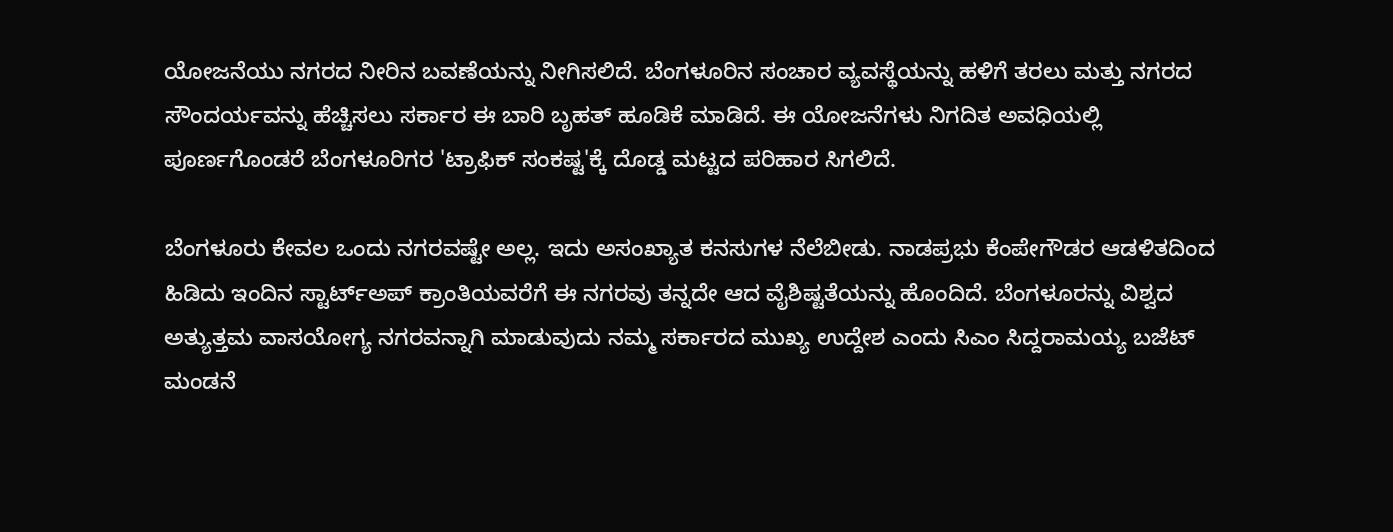ಯೋಜನೆಯು ನಗರದ ನೀರಿನ ಬವಣೆಯನ್ನು ನೀಗಿಸಲಿದೆ. ಬೆಂಗಳೂರಿನ ಸಂಚಾರ ವ್ಯವಸ್ಥೆಯನ್ನು ಹಳಿಗೆ ತರಲು ಮತ್ತು ನಗರದ ಸೌಂದರ್ಯವನ್ನು ಹೆಚ್ಚಿಸಲು ಸರ್ಕಾರ ಈ ಬಾರಿ ಬೃಹತ್ ಹೂಡಿಕೆ ಮಾಡಿದೆ. ಈ ಯೋಜನೆಗಳು ನಿಗದಿತ ಅವಧಿಯಲ್ಲಿ ಪೂರ್ಣಗೊಂಡರೆ ಬೆಂಗಳೂರಿಗರ 'ಟ್ರಾಫಿಕ್ ಸಂಕಷ್ಟ'ಕ್ಕೆ ದೊಡ್ಡ ಮಟ್ಟದ ಪರಿಹಾರ ಸಿಗಲಿದೆ.

ಬೆಂಗಳೂರು ಕೇವಲ ಒಂದು ನಗರವಷ್ಟೇ ಅಲ್ಲ. ಇದು ಅಸಂಖ್ಯಾತ ಕನಸುಗಳ ನೆಲೆಬೀಡು. ನಾಡಪ್ರಭು ಕೆಂಪೇಗೌಡರ ಆಡಳಿತದಿಂದ ಹಿಡಿದು ಇಂದಿನ ಸ್ಟಾರ್ಟ್‌ಅಪ್‌ ಕ್ರಾಂತಿಯವರೆಗೆ ಈ ನಗರವು ತನ್ನದೇ ಆದ ವೈಶಿಷ್ಟತೆಯನ್ನು ಹೊಂದಿದೆ. ಬೆಂಗಳೂರನ್ನು ವಿಶ್ವದ ಅತ್ಯುತ್ತಮ ವಾಸಯೋಗ್ಯ ನಗರವನ್ನಾಗಿ ಮಾಡುವುದು ನಮ್ಮ ಸರ್ಕಾರದ ಮುಖ್ಯ ಉದ್ದೇಶ ಎಂದು ಸಿಎಂ ಸಿದ್ದರಾಮಯ್ಯ ಬಜೆಟ್‌ ಮಂಡನೆ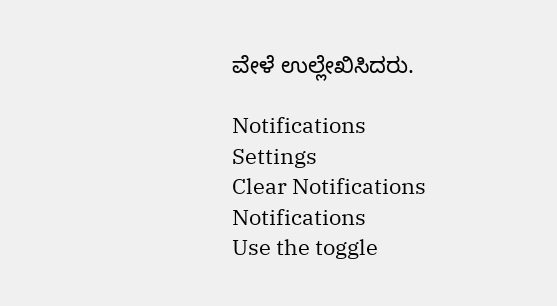ವೇಳೆ ಉಲ್ಲೇಖಿಸಿದರು.

Notifications
Settings
Clear Notifications
Notifications
Use the toggle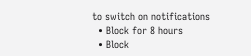to switch on notifications
  • Block for 8 hours
  • Block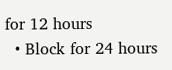for 12 hours
  • Block for 24 hours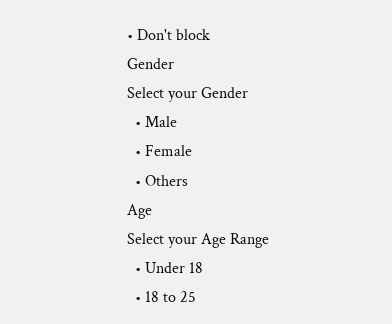• Don't block
Gender
Select your Gender
  • Male
  • Female
  • Others
Age
Select your Age Range
  • Under 18
  • 18 to 25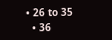• 26 to 35
  • 36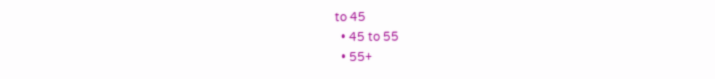to 45
  • 45 to 55
  • 55+